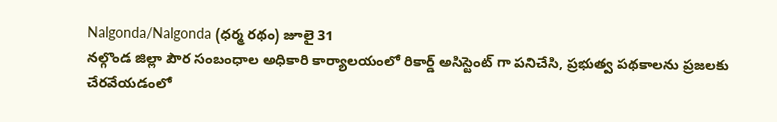Nalgonda/Nalgonda (ధర్మ రథం) జూలై 31
నల్గొండ జిల్లా పౌర సంబంధాల అధికారి కార్యాలయంలో రికార్డ్ అసిస్టెంట్ గా పనిచేసి, ప్రభుత్వ పథకాలను ప్రజలకు చేరవేయడంలో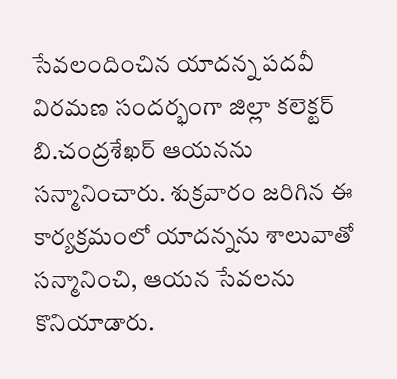సేవలందించిన యాదన్న పదవీ విరమణ సందర్భంగా జిల్లా కలెక్టర్ బి.చంద్రశేఖర్ ఆయనను సన్మానించారు. శుక్రవారం జరిగిన ఈ కార్యక్రమంలో యాదన్నను శాలువాతో సన్మానించి, ఆయన సేవలను కొనియాడారు.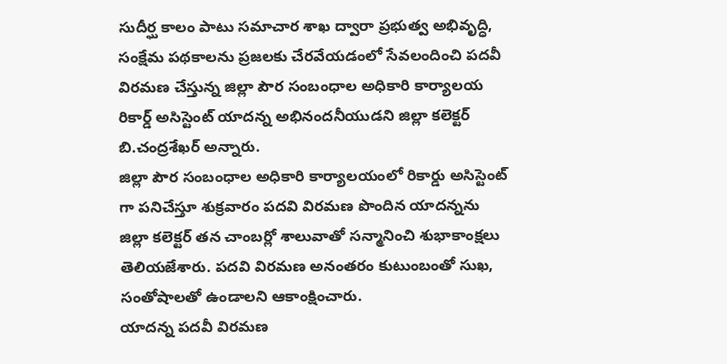సుదీర్ఘ కాలం పాటు సమాచార శాఖ ద్వారా ప్రభుత్వ అభివృద్ధి, సంక్షేమ పథకాలను ప్రజలకు చేరవేయడంలో సేవలందించి పదవీ విరమణ చేస్తున్న జిల్లా పౌర సంబంధాల అధికారి కార్యాలయ రికార్డ్ అసిస్టెంట్ యాదన్న అభినందనీయుడని జిల్లా కలెక్టర్ బి.చంద్రశేఖర్ అన్నారు.
జిల్లా పౌర సంబంధాల అధికారి కార్యాలయంలో రికార్డు అసిస్టెంట్ గా పనిచేస్తూ శుక్రవారం పదవి విరమణ పొందిన యాదన్నను జిల్లా కలెక్టర్ తన చాంబర్లో శాలువాతో సన్మానించి శుభాకాంక్షలు తెలియజేశారు. పదవి విరమణ అనంతరం కుటుంబంతో సుఖ, సంతోషాలతో ఉండాలని ఆకాంక్షించారు.
యాదన్న పదవీ విరమణ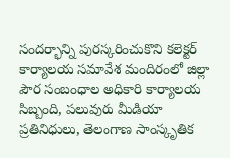సందర్భాన్ని పురస్కరించుకొని కలెక్టర్ కార్యాలయ సమావేశ మందిరంలో జిల్లా పౌర సంబంధాల అధికారి కార్యాలయ సిబ్బంది, పలువురు మీడియా ప్రతినిధులు, తెలంగాణ సాంస్కృతిక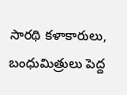సారథి కళాకారులు, బంధుమిత్రులు పెద్ద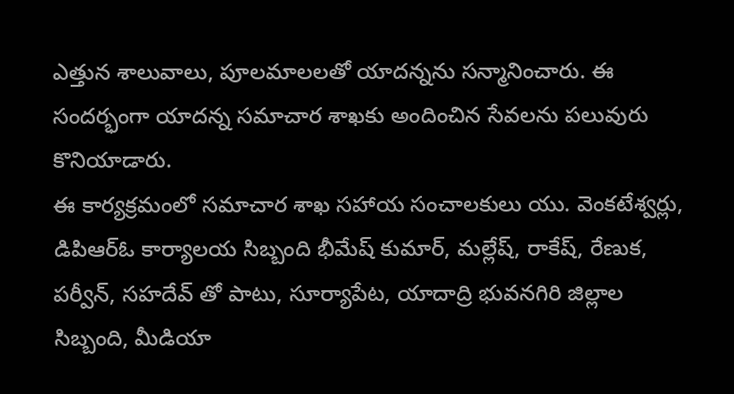ఎత్తున శాలువాలు, పూలమాలలతో యాదన్నను సన్మానించారు. ఈ సందర్భంగా యాదన్న సమాచార శాఖకు అందించిన సేవలను పలువురు కొనియాడారు.
ఈ కార్యక్రమంలో సమాచార శాఖ సహాయ సంచాలకులు యు. వెంకటేశ్వర్లు, డిపిఆర్ఓ కార్యాలయ సిబ్బంది భీమేష్ కుమార్, మల్లేష్, రాకేష్, రేణుక, పర్వీన్, సహదేవ్ తో పాటు, సూర్యాపేట, యాదాద్రి భువనగిరి జిల్లాల సిబ్బంది, మీడియా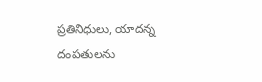ప్రతినిధులు, యాదన్న దంపతులను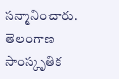సన్మానించారు. తెలంగాణ సాంస్కృతిక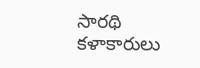సారథి కళాకారులు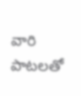వారి పాటలతో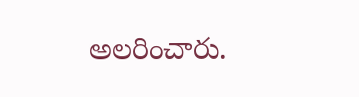అలరించారు.